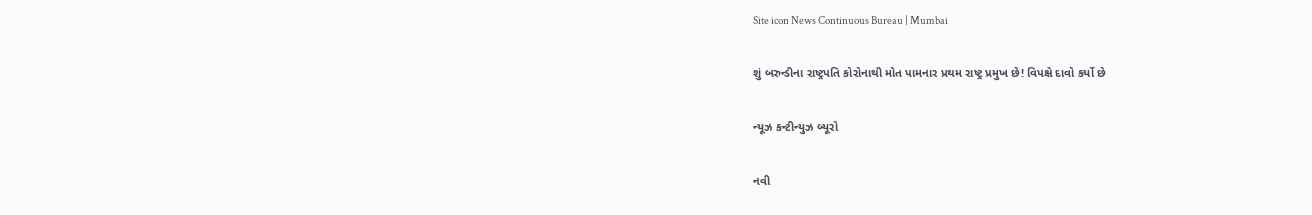Site icon News Continuous Bureau | Mumbai

શું બરુન્ડીના રાષ્ટ્રપતિ કોરોનાથી મોત પામનાર પ્રથમ રાષ્ટ્ર પ્રમુખ છે! વિપક્ષે દાવો કર્યો છે

ન્યૂઝ કન્ટીન્યુઝ બ્યૂરો

નવી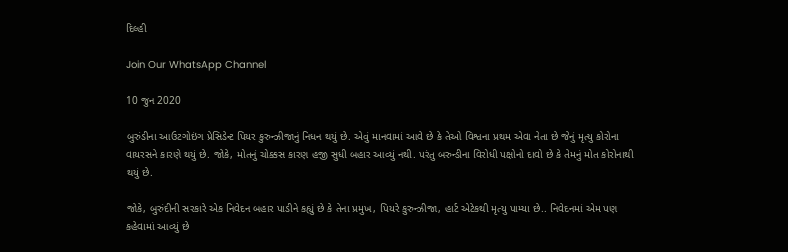દિલ્હી

Join Our WhatsApp Channel

10 જુન 2020

બુરુંડીના આઉટગોઇંગ પ્રેસિડેન્ટ પિયર કુરુન્ઝીજાનું નિધન થયું છે. એવું માનવામાં આવે છે કે તેઓ વિશ્વના પ્રથમ એવા નેતા છે જેનું મૃત્યુ કોરોના વાયરસને કારણે થયું છે. જોકે, મોતનું ચોક્કસ કારણ હજી સુધી બહાર આવ્યું નથી. પરંતુ બરુન્ડીના વિરોધી પક્ષોનો દાવો છે કે તેમનું મોત કોરોનાથી થયું છે.

જોકે, બુરુંદીની સરકારે એક નિવેદન બહાર પાડીને કહ્યું છે કે તેના પ્રમુખ, પિયરે કુરુન્ઝીજા, હાર્ટ એટેકથી મૃત્યુ પામ્યા છે.. નિવેદનમાં એમ પણ કહેવામાં આવ્યું છે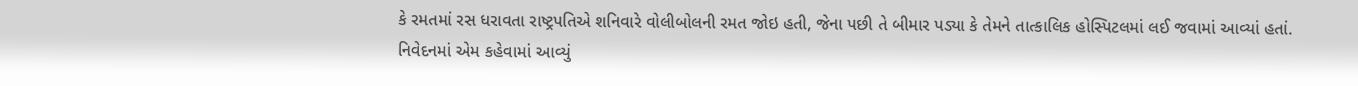કે રમતમાં રસ ધરાવતા રાષ્ટ્રપતિએ શનિવારે વોલીબોલની રમત જોઇ હતી, જેના પછી તે બીમાર પડ્યા કે તેમને તાત્કાલિક હોસ્પિટલમાં લઈ જવામાં આવ્યાં હતાં. નિવેદનમાં એમ કહેવામાં આવ્યું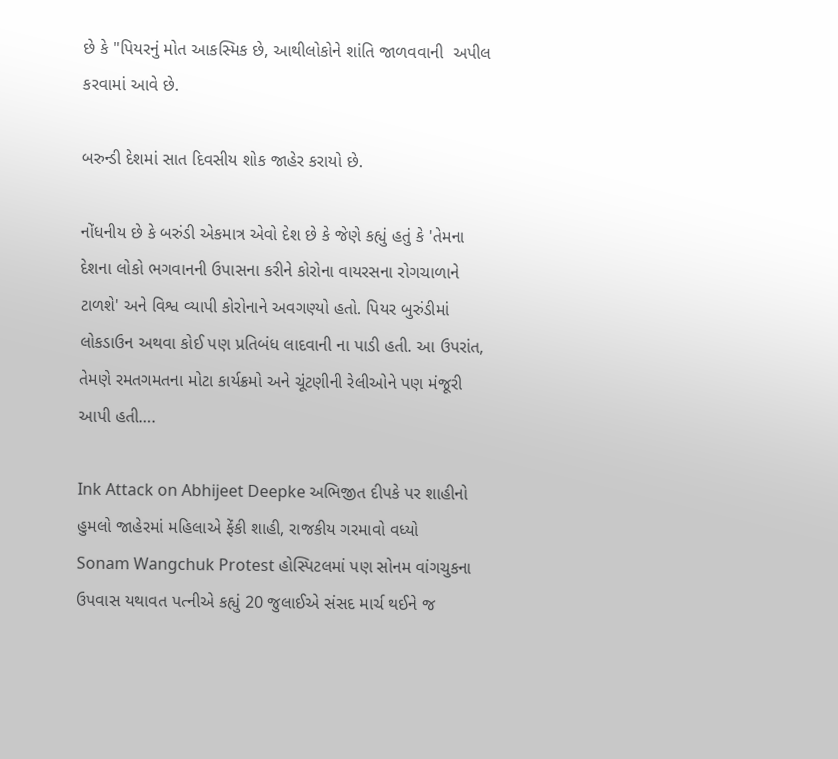છે કે "પિયરનું મોત આકસ્મિક છે, આથીલોકોને શાંતિ જાળવવાની  અપીલ કરવામાં આવે છે.

બરુન્ડી દેશમાં સાત દિવસીય શોક જાહેર કરાયો છે.

નોંધનીય છે કે બરુંડી એકમાત્ર એવો દેશ છે કે જેણે કહ્યું હતું કે 'તેમના દેશના લોકો ભગવાનની ઉપાસના કરીને કોરોના વાયરસના રોગચાળાને ટાળશે' અને વિશ્વ વ્યાપી કોરોનાને અવગણ્યો હતો. પિયર બુરુંડીમાં લોકડાઉન અથવા કોઈ પણ પ્રતિબંધ લાદવાની ના પાડી હતી. આ ઉપરાંત, તેમણે રમતગમતના મોટા કાર્યક્રમો અને ચૂંટણીની રેલીઓને પણ મંજૂરી આપી હતી….

Ink Attack on Abhijeet Deepke અભિજીત દીપકે પર શાહીનો હુમલો જાહેરમાં મહિલાએ ફેંકી શાહી, રાજકીય ગરમાવો વધ્યો
Sonam Wangchuk Protest હોસ્પિટલમાં પણ સોનમ વાંગચુકના ઉપવાસ યથાવત પત્નીએ કહ્યું 20 જુલાઈએ સંસદ માર્ચ થઈને જ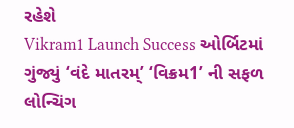રહેશે
Vikram1 Launch Success ઓર્બિટમાં ગુંજ્યું ‘વંદે માતરમ્’ ‘વિક્રમ1’ ની સફળ લોન્ચિંગ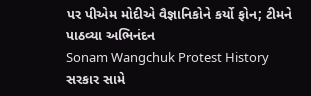પર પીએમ મોદીએ વૈજ્ઞાનિકોને કર્યો ફોન; ટીમને પાઠવ્યા અભિનંદન
Sonam Wangchuk Protest History સરકાર સામે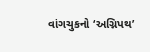વાંગચુકનો ‘અગ્નિપથ’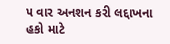૫ વાર અનશન કરી લદ્દાખના હકો માટે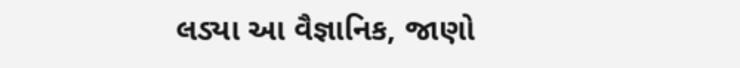લડ્યા આ વૈજ્ઞાનિક, જાણો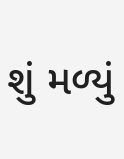શું મળ્યું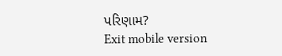પરિણામ?
Exit mobile version